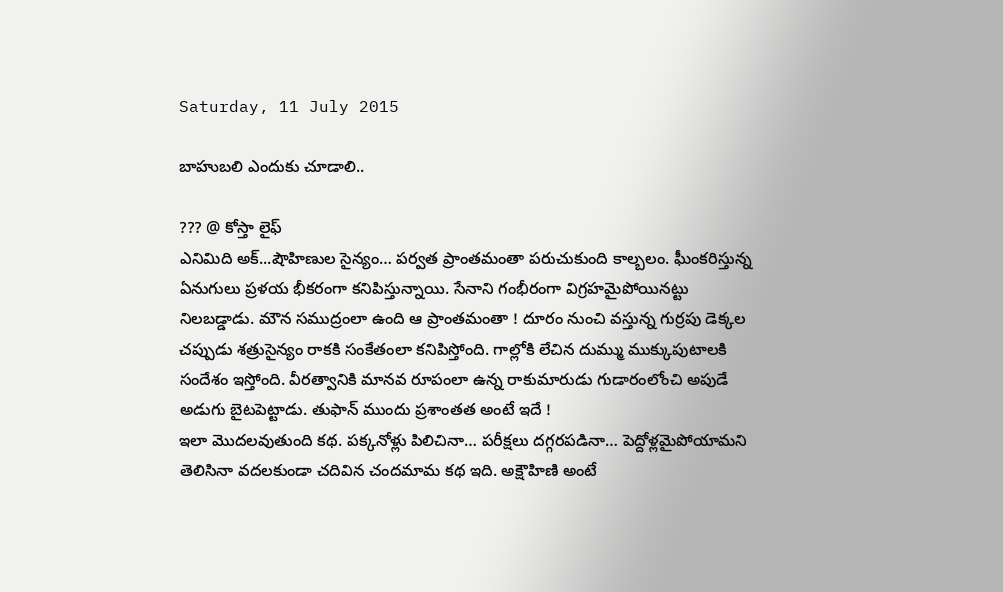Saturday, 11 July 2015

బాహుబలి ఎందుకు చూడాలి..

??? @ కోస్తా లైఫ్
ఎనిమిది అక్...షౌహిణుల సైన్యం… పర్వత ప్రాంతమంతా పరుచుకుంది కాల్బలం. ఘీంకరిస్తున్న ఏనుగులు ప్రళయ భీకరంగా కనిపిస్తున్నాయి. సేనాని గంభీరంగా విగ్రహమైపోయినట్టు నిలబడ్డాడు. మౌన సముద్రంలా ఉంది ఆ ప్రాంతమంతా ! దూరం నుంచి వస్తున్న గుర్రపు డెక్కల చప్పుడు శత్రుసైన్యం రాకకి సంకేతంలా కనిపిస్తోంది. గాల్లోకి లేచిన దుమ్ము ముక్కుపుటాలకి సందేశం ఇస్తోంది. వీరత్వానికి మానవ రూపంలా ఉన్న రాకుమారుడు గుడారంలోంచి అపుడే అడుగు బైటపెట్టాడు. తుఫాన్ ముందు ప్రశాంతత అంటే ఇదే !
ఇలా మొదలవుతుంది కథ. పక్కనోళ్లు పిలిచినా… పరీక్షలు దగ్గరపడినా… పెద్దోళ్లమైపోయామని తెలిసినా వదలకుండా చదివిన చందమామ కథ ఇది. అక్షౌహిణి అంటే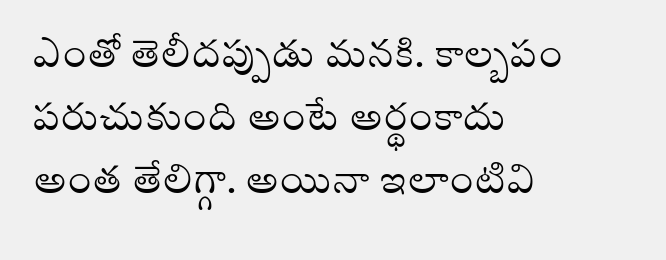ఎంతో తెలీదప్పుడు మనకి. కాల్బపం పరుచుకుంది అంటే అర్థంకాదు అంత తేలిగ్గా. అయినా ఇలాంటివి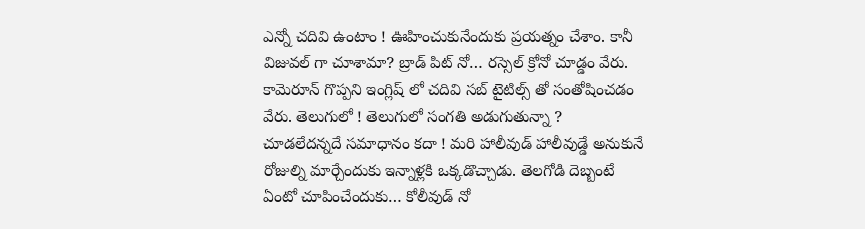ఎన్నో చదివి ఉంటాం ! ఊహించుకునేందుకు ప్రయత్నం చేశాం. కానీ విజువల్ గా చూశామా? బ్రాడ్ పిట్ నో… రస్సెల్ క్రోనో చూడ్డం వేరు. కామెరూన్ గొప్పని ఇంగ్లిష్ లో చదివి సబ్ టైటిల్స్ తో సంతోషించడం వేరు. తెలుగులో ! తెలుగులో సంగతి అడుగుతున్నా ? చూడలేదన్నదే సమాధానం కదా ! మరి హాలీవుడ్ హాలీవుడ్డే అనుకునే రోజుల్ని మార్చేందుకు ఇన్నాళ్లకి ఒక్కడొచ్చాడు. తెలగోడి దెబ్బంటే ఏంటో చూపించేందుకు… కోలీవుడ్ నో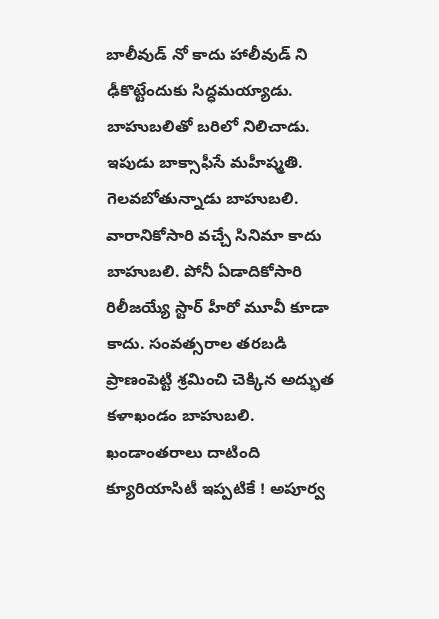బాలీవుడ్ నో కాదు హాలీవుడ్ ని ఢీకొట్టేందుకు సిద్ధమయ్యాడు. బాహుబలితో బరిలో నిలిచాడు. ఇపుడు బాక్సాఫీసే మహీష్మతి. గెలవబోతున్నాడు బాహుబలి.
వారానికోసారి వచ్చే సినిమా కాదు బాహుబలి. పోనీ ఏడాదికోసారి రిలీజయ్యే స్టార్ హీరో మూవీ కూడా కాదు. సంవత్సరాల తరబడి ప్రాణంపెట్టి శ్రమించి చెక్కిన అద్భుత కళాఖండం బాహుబలి. ఖండాంతరాలు దాటింది క్యూరియాసిటీ ఇప్పటికే ! అపూర్వ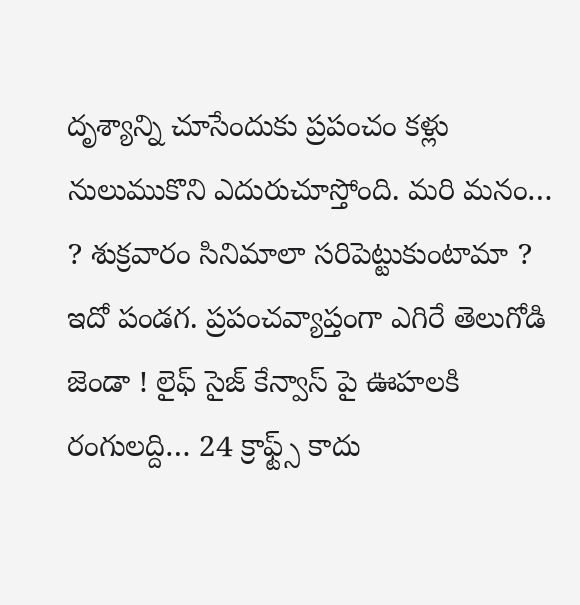దృశ్యాన్ని చూసేందుకు ప్రపంచం కళ్లు నులుముకొని ఎదురుచూస్తోంది. మరి మనం… ? శుక్రవారం సినిమాలా సరిపెట్టుకుంటామా ? ఇదో పండగ. ప్రపంచవ్యాప్తంగా ఎగిరే తెలుగోడి జెండా ! లైఫ్ సైజ్ కేన్వాస్ పై ఊహలకి రంగులద్ది… 24 క్రాఫ్ట్స్ కాదు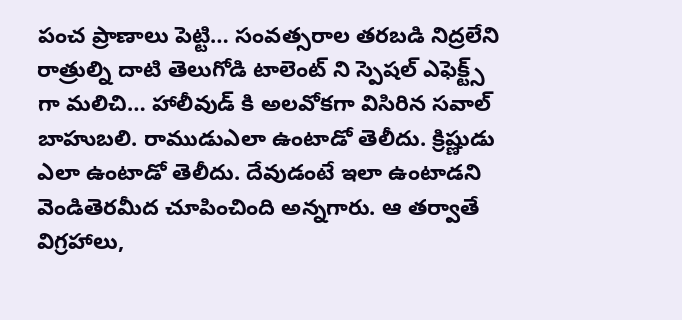పంచ ప్రాణాలు పెట్టి… సంవత్సరాల తరబడి నిద్రలేని రాత్రుల్ని దాటి తెలుగోడి టాలెంట్ ని స్పెషల్ ఎఫెక్ట్స్ గా మలిచి… హాలీవుడ్ కి అలవోకగా విసిరిన సవాల్ బాహుబలి. రాముడుఎలా ఉంటాడో తెలీదు. క్రిష్ణుడు ఎలా ఉంటాడో తెలీదు. దేవుడంటే ఇలా ఉంటాడని వెండితెరమీద చూపించింది అన్నగారు. ఆ తర్వాతే విగ్రహాలు,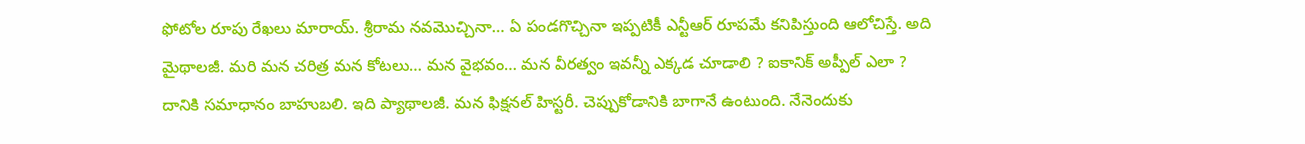ఫోటోల రూపు రేఖలు మారాయ్. శ్రీరామ నవమొచ్చినా… ఏ పండగొచ్చినా ఇప్పటికీ ఎన్టీఆర్ రూపమే కనిపిస్తుంది ఆలోచిస్తే. అది మైథాలజీ. మరి మన చరిత్ర మన కోటలు… మన వైభవం… మన వీరత్వం ఇవన్నీ ఎక్కడ చూడాలి ? ఐకానిక్ అప్పీల్ ఎలా ? దానికి సమాధానం బాహుబలి. ఇది ప్యాథాలజీ. మన ఫిక్షనల్ హిస్టరీ. చెప్పుకోడానికి బాగానే ఉంటుంది. నేనెందుకు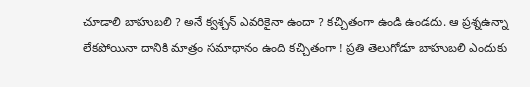చూడాలి బాహుబలి ? అనే క్వశ్చన్ ఎవరికైనా ఉందా ? కచ్చితంగా ఉండి ఉండదు. ఆ ప్రశ్నఉన్నా లేకపోయినా దానికి మాత్రం సమాధానం ఉంది కచ్చితంగా ! ప్రతి తెలుగోడూ బాహుబలి ఎందుకు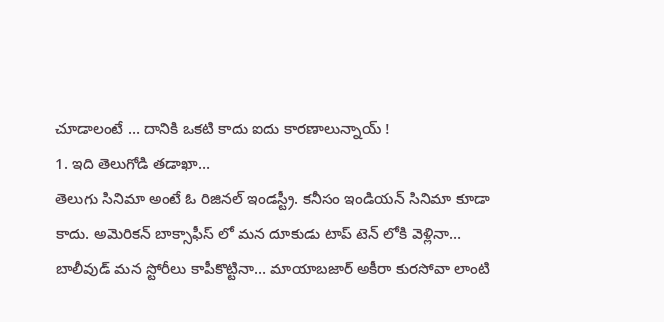చూడాలంటే … దానికి ఒకటి కాదు ఐదు కారణాలున్నాయ్ !
1. ఇది తెలుగోడి తడాఖా…
తెలుగు సినిమా అంటే ఓ రిజినల్ ఇండస్ట్రీ. కనీసం ఇండియన్ సినిమా కూడా కాదు. అమెరికన్ బాక్సాఫీస్ లో మన దూకుడు టాప్ టెన్ లోకి వెళ్లినా… బాలీవుడ్ మన స్టోరీలు కాపీకొట్టినా… మాయాబజార్ అకీరా కురసోవా లాంటి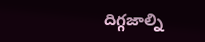దిగ్గజాల్ని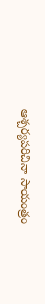ఆశ్చర్యపరిచినా సాయంత్రం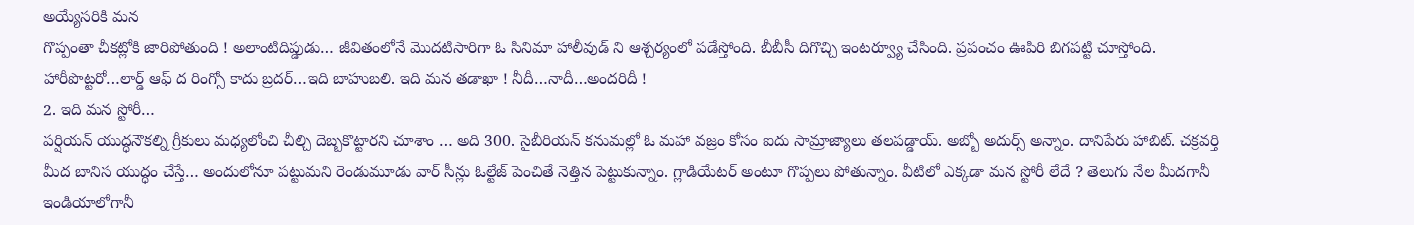అయ్యేసరికి మన
గొప్పంతా చీకట్లోకి జారిపోతుంది ! అలాంటిదిప్డుడు… జీవితంలోనే మొదటిసారిగా ఓ సినిమా హాలీవుడ్ ని ఆశ్చర్యంలో పడేస్తోంది. బీబీసీ దిగొచ్చి ఇంటర్వ్యూ చేసింది. ప్రపంచం ఊపిరి బిగపట్టి చూస్తోంది. హారీపొట్టరో…లార్డ్ ఆఫ్ ద రింగ్సో కాదు బ్రదర్…ఇది బాహుబలి. ఇది మన తడాఖా ! నీదీ…నాదీ…అందరిదీ !
2. ఇది మన స్టోరీ…
పర్షియన్ యుద్ధనౌకల్ని గ్రీకులు మధ్యలోంచి చీల్చి దెబ్బకొట్టారని చూశాం … అది 300. సైబీరియన్ కనుమల్లో ఓ మహా వజ్రం కోసం ఐదు సామ్రాజ్యాలు తలపడ్డాయ్. అబ్బో అదుర్స్ అన్నాం. దానిపేరు హాబిట్. చక్రవర్తి మీద బానిస యుద్ధం చేస్తే… అందులోనూ పట్టుమని రెండుమూడు వార్ సీన్లు ఓల్టేజ్ పెంచితే నెత్తిన పెట్టుకున్నాం. గ్లాడియేటర్ అంటూ గొప్పలు పోతున్నాం. వీటిలో ఎక్కడా మన స్టోరీ లేదే ? తెలుగు నేల మీదగానీ ఇండియాలోగానీ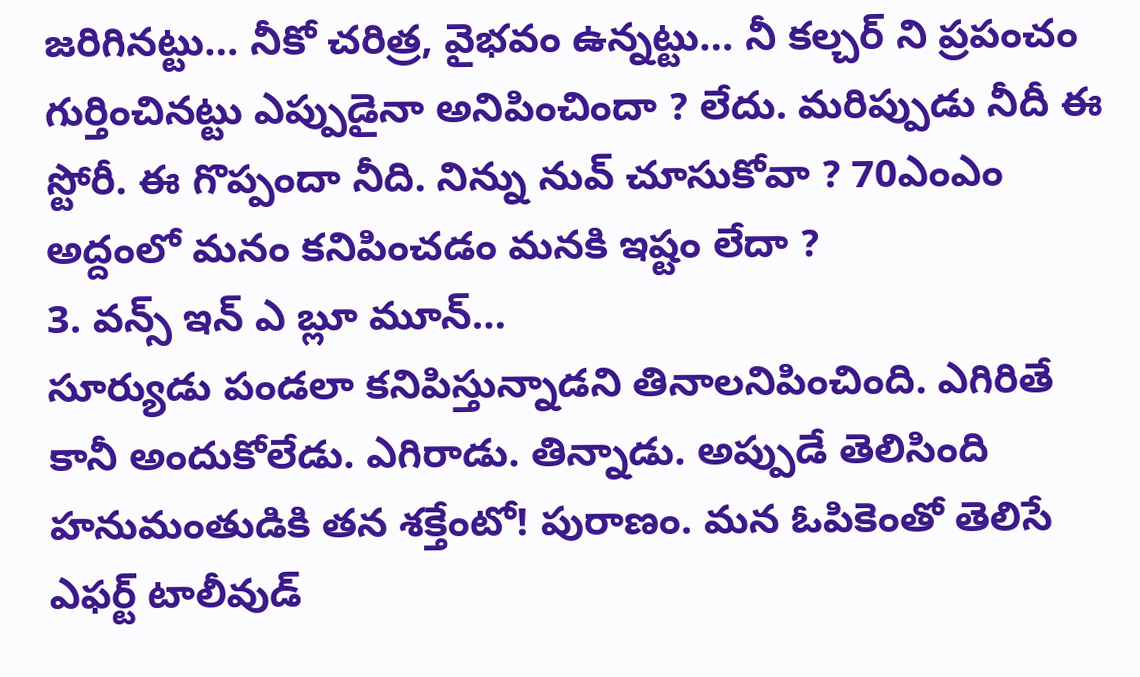జరిగినట్టు… నీకో చరిత్ర, వైభవం ఉన్నట్టు… నీ కల్చర్ ని ప్రపంచం గుర్తించినట్టు ఎప్పుడైనా అనిపించిందా ? లేదు. మరిప్పుడు నీదీ ఈ స్టోరీ. ఈ గొప్పందా నీది. నిన్ను నువ్ చూసుకోవా ? 70ఎంఎం అద్దంలో మనం కనిపించడం మనకి ఇష్టం లేదా ?
3. వన్స్ ఇన్ ఎ బ్లూ మూన్…
సూర్యుడు పండలా కనిపిస్తున్నాడని తినాలనిపించింది. ఎగిరితే కానీ అందుకోలేడు. ఎగిరాడు. తిన్నాడు. అప్పుడే తెలిసింది హనుమంతుడికి తన శక్తేంటో! పురాణం. మన ఓపికెంతో తెలిసే ఎఫర్ట్ టాలీవుడ్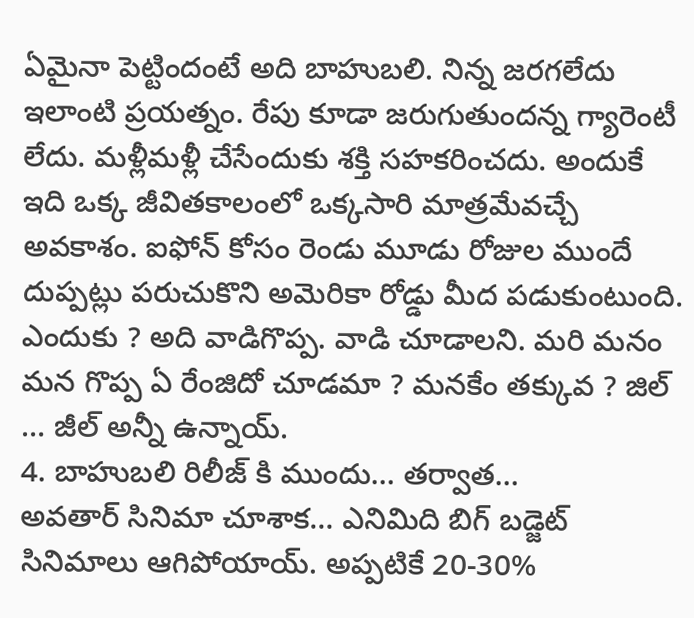ఏమైనా పెట్టిందంటే అది బాహుబలి. నిన్న జరగలేదు ఇలాంటి ప్రయత్నం. రేపు కూడా జరుగుతుందన్న గ్యారెంటీ లేదు. మళ్లీమళ్లీ చేసేందుకు శక్తి సహకరించదు. అందుకే ఇది ఒక్క జీవితకాలంలో ఒక్కసారి మాత్రమేవచ్చే అవకాశం. ఐఫోన్ కోసం రెండు మూడు రోజుల ముందే దుప్పట్లు పరుచుకొని అమెరికా రోడ్డు మీద పడుకుంటుంది. ఎందుకు ? అది వాడిగొప్ప. వాడి చూడాలని. మరి మనం మన గొప్ప ఏ రేంజిదో చూడమా ? మనకేం తక్కువ ? జిల్ … జీల్ అన్నీ ఉన్నాయ్.
4. బాహుబలి రిలీజ్ కి ముందు… తర్వాత…
అవతార్ సినిమా చూశాక… ఎనిమిది బిగ్ బడ్జెట్ సినిమాలు ఆగిపోయాయ్. అప్పటికే 20-30%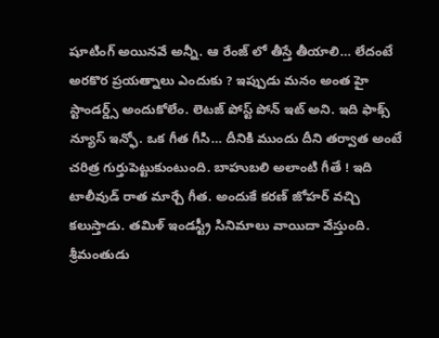షూటింగ్ అయినవే అన్నీ. ఆ రేంజ్ లో తీస్తే తీయాలి… లేదంటే అరకొర ప్రయత్నాలు ఎందుకు ? ఇప్పుడు మనం అంత హై స్టాండర్డ్స్ అందుకోలేం. లెటజ్ పోస్ట్ పోన్ ఇట్ అని. ఇది ఫాక్స్ న్యూస్ ఇన్ఫో. ఒక గీత గీసి… దీనికి ముందు దీని తర్వాత అంటే చరిత్ర గుర్తుపెట్టుకుంటుంది. బాహుబలి అలాంటి గీతే ! ఇది టాలీవుడ్ రాత మార్చే గీత. అందుకే కరణ్ జోహర్ వచ్చి కలుస్తాడు. తమిళ్ ఇండస్ట్రీ సినిమాలు వాయిదా వేస్తుంది. శ్రీమంతుడు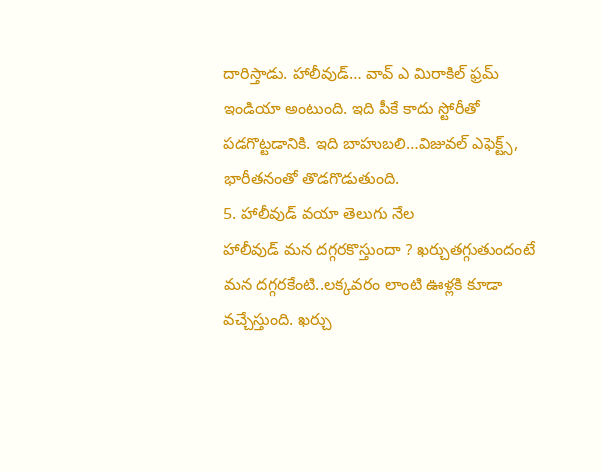దారిస్తాడు. హాలీవుడ్… వావ్ ఎ మిరాకిల్ ఫ్రమ్ ఇండియా అంటుంది. ఇది పీకే కాదు స్టోరీతో పడగొట్టడానికి. ఇది బాహుబలి…విజువల్ ఎఫెక్ట్స్, భారీతనంతో తొడగొడుతుంది.
5. హాలీవుడ్ వయా తెలుగు నేల
హాలీవుడ్ మన దగ్గరకొస్తుందా ? ఖర్చుతగ్గుతుందంటే మన దగ్గరకేంటి..లక్కవరం లాంటి ఊళ్లకి కూడా వచ్చేస్తుంది. ఖర్చు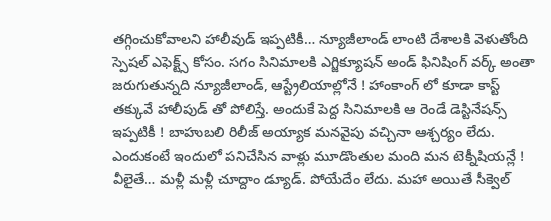తగ్గించుకోవాలని హాలీవుడ్ ఇప్పటికీ… న్యూజీలాండ్ లాంటి దేశాలకి వెళుతోంది స్పెషల్ ఎఫెక్ట్స్ కోసం. సగం సినిమాలకి ఎగ్జిక్యూషన్ అండ్ ఫినిషింగ్ వర్క్ అంతా జరుగుతున్నది న్యూజీలాండ్, ఆస్ట్రేలియాల్లోనే ! హాంకాంగ్ లో కూడా కాస్ట్ తక్కువే హాలీపుడ్ తో పోలిస్తే. అందుకే పెద్ద సినిమాలకి ఆ రెండే డెస్టినేషన్స్ ఇప్పటికీ ! బాహుబలి రిలీజ్ అయ్యాక మనవైపు వచ్చినా ఆశ్చర్యం లేదు. ఎందుకంటే ఇందులో పనిచేసిన వాళ్లు మూడొంతుల మంది మన టెక్నీషియన్లే !
వీలైతే… మళ్లీ మళ్లీ చూద్దాం డ్యూడ్. పోయేదేం లేదు. మహా అయితే సీక్వెల్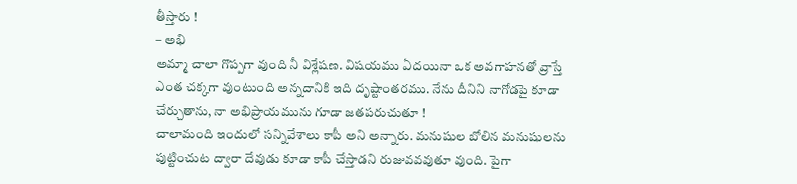తీస్తారు !
– అభి
అమ్మా చాలా గొప్పగా వుంది నీ విశ్లేషణ. విషయము ఏదయినా ఒక అవగాహనతో వ్రాస్తే ఎంత చక్కగా వుంటుంది అన్నదానికి ఇది దృష్టాంతరము. నేను దీనిని నాగోడపై కూడా చేర్చుతాను, నా అభిప్రాయమును గూడా జతపరుచుతూ !
చాలామంది ఇందులో సన్నివేశాలు కాపీ అని అన్నారు. మనుషుల బోలిన మనుషులను పుట్టించుట ద్వారా దేవుడు కూడా కాపీ చేస్తాడని రుజువవవుతూ వుంది. పైగా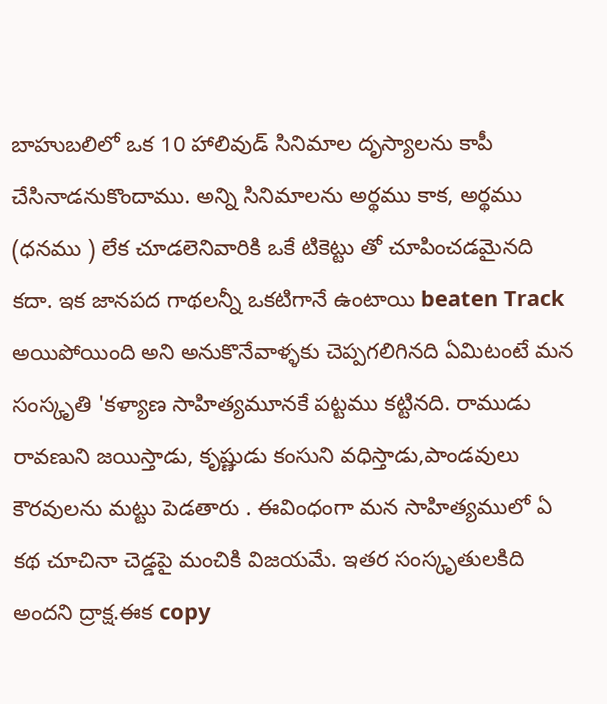బాహుబలిలో ఒక 10 హాలివుడ్ సినిమాల దృస్యాలను కాపీ చేసినాడనుకొందాము. అన్ని సినిమాలను అర్థము కాక, అర్థము (ధనము ) లేక చూడలెనివారికి ఒకే టికెట్టు తో చూపించడమైనది కదా. ఇక జానపద గాథలన్నీ ఒకటిగానే ఉంటాయి beaten Track అయిపోయింది అని అనుకొనేవాళ్ళకు చెప్పగలిగినది ఏమిటంటే మన సంస్కృతి 'కళ్యాణ సాహిత్యమూనకే పట్టము కట్టినది. రాముడు రావణుని జయిస్తాడు, కృష్ణుడు కంసుని వధిస్తాడు,పాండవులు కౌరవులను మట్టు పెడతారు . ఈవింధంగా మన సాహిత్యములో ఏ కథ చూచినా చెడ్డపై మంచికి విజయమే. ఇతర సంస్కృతులకిది అందని ద్రాక్ష.ఈక copy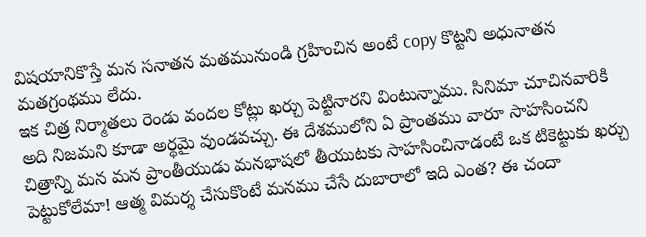విషయానికొస్తే మన సనాతన మతమునుండి గ్రహించిన అంటే copy కొట్టని అధునాతన మతగ్రంథము లేదు.
ఇక చిత్ర నిర్మాతలు రెండు వందల కోట్లు ఖర్చు పెట్టినారని వింటున్నాము. సినిమా చూచినవారికి అది నిజమని కూడా అర్థమై వుండవచ్చు. ఈ దేశములోని ఏ ప్రాంతము వారూ సాహసించని చిత్రాన్ని మన మన ప్రాంతీయుడు మనభాషలో తీయుటకు సాహసించినాడంటే ఒక టికెట్టుకు ఖర్చు పెట్టుకోలేమా! ఆత్మ విమర్శ చేసుకొంటే మనము చేసే దుబారాలో ఇది ఎంత? ఈ చందా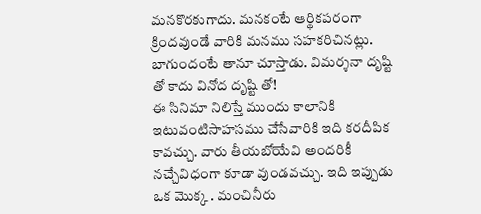మనకొరకుగాదు. మనకంటే ఆర్థికపరంగా క్రిందవుండే వారికి మనము సహకరిచినట్లు. బాగుందంటే తానూ చూస్తాడు. విమర్శనా దృష్టి తో కాదు వినోద దృష్టి తో!
ఈ సినిమా నిలిస్తే ముందు కాలానికి ఇటువంటిసాహసము చేసేవారికి ఇది కరదీపిక కావచ్చు. వారు తీయబోయేవి అందరికీ నచ్చేవిధంగా కూడా వుండవచ్చు. ఇది ఇప్పుడు ఒక మొక్క . మంచినీరు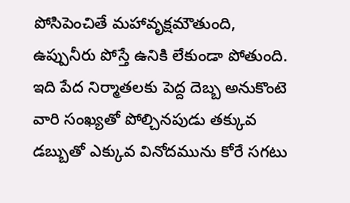పోసిపెంచితే మహావృక్షమౌతుంది, ఉప్పునీరు పోస్తే ఉనికి లేకుండా పోతుంది.
ఇది పేద నిర్మాతలకు పెద్ద దెబ్బ అనుకొంటె వారి సంఖ్యతో పోల్చినపుడు తక్కువ డబ్బుతో ఎక్కువ వినోదమును కోరే సగటు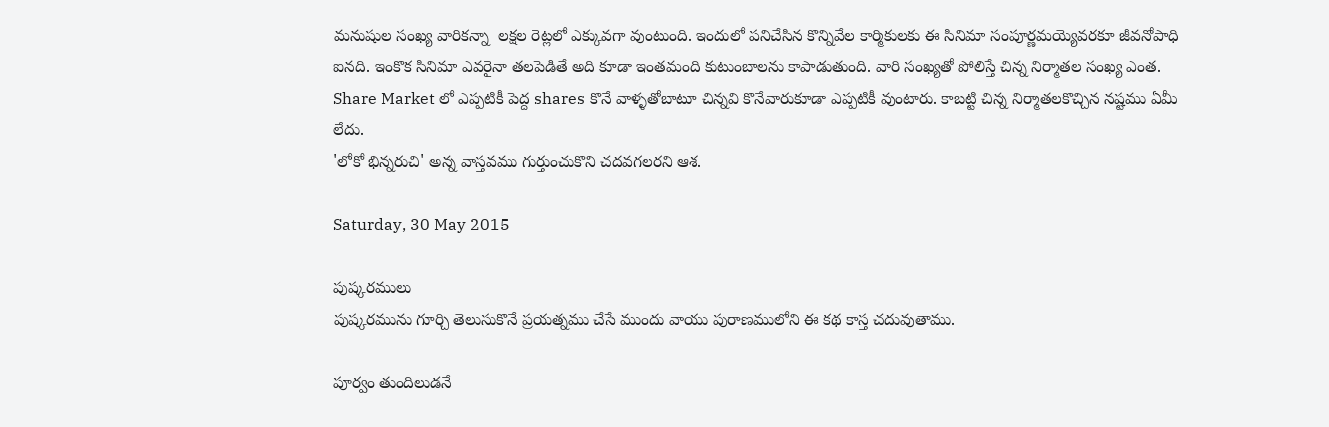మనుషుల సంఖ్య వారికన్నా  లక్షల రెట్లలో ఎక్కువగా వుంటుంది. ఇందులో పనిచేసిన కొన్నివేల కార్మికులకు ఈ సినిమా సంపూర్ణమయ్యెవరకూ జీవనోపాధి ఐనది. ఇంకొక సినిమా ఎవరైనా తలపెడితే అది కూడా ఇంతమంది కుటుంబాలను కాపాడుతుంది. వారి సంఖ్యతో పోలిస్తే చిన్న నిర్మాతల సంఖ్య ఎంత. Share Market లో ఎప్పటికీ పెద్ద shares కొనే వాళ్ళతోబాటూ చిన్నవి కొనేవారుకూడా ఎప్పటికీ వుంటారు. కాబట్టి చిన్న నిర్మాతలకొచ్చిన నష్టము ఏమీ లేదు.
'లోకో భిన్నరుచి' అన్న వాస్తవము గుర్తుంచుకొని చదవగలరని ఆశ.

Saturday, 30 May 2015

పుష్కరములు
పుష్కరమును గూర్చి తెలుసుకొనే ప్రయత్నము చేసే ముందు వాయు పురాణములోని ఈ కథ కాస్త చదువుతాము.

పూర్వం తుందిలుడనే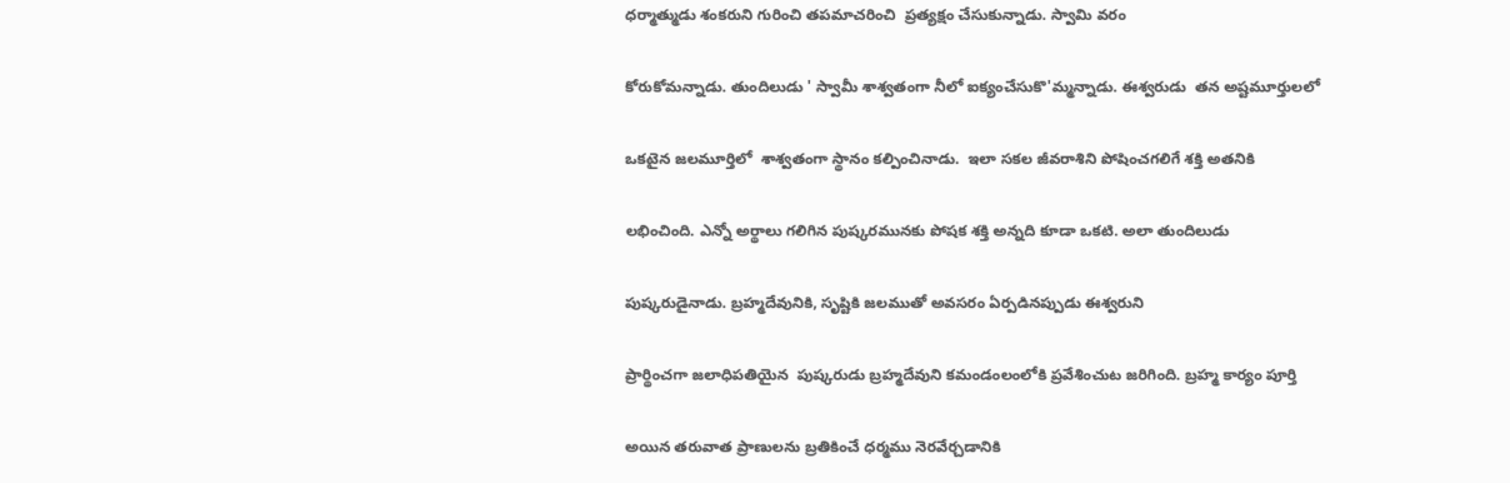ధర్మాత్ముడు శంకరుని గురించి తపమాచరించి  ప్రత్యక్షం చేసుకున్నాడు. స్వామి వరం

కోరుకోమన్నాడు. తుందిలుడు ' స్వామీ శాశ్వతంగా నీలో ఐక్యంచేసుకొ'మ్మన్నాడు. ఈశ్వరుడు  తన అష్టమూర్తులలో

ఒకటైన జలమూర్తిలో  శాశ్వతంగా స్థానం కల్పించినాడు.  ఇలా సకల జీవరాశిని పోషించగలిగే శక్తి అతనికి

లభించింది. ఎన్నో అర్థాలు గలిగిన పుష్కరమునకు పోషక శక్తి అన్నది కూడా ఒకటి. అలా తుందిలుడు

పుష్కరుడైనాడు. బ్రహ్మదేవునికి, సృష్టికి జలముతో అవసరం ఏర్పడినప్పుడు ఈశ్వరుని

ప్రార్థించగా జలాధిపతియైన  పుష్కరుడు బ్రహ్మదేవుని కమండంలంలోకి ప్రవేశించుట జరిగింది. బ్రహ్మ కార్యం పూర్తి

అయిన తరువాత ప్రాణులను బ్రతికించే ధర్మము నెరవేర్చడానికి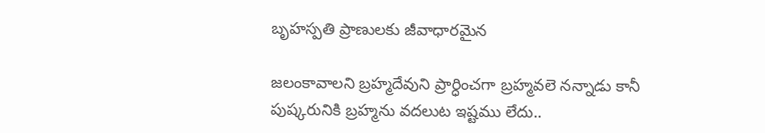బృహస్పతి ప్రాణులకు జీవాధారమైన

జలంకావాలని బ్రహ్మదేవుని ప్రార్ధించగా బ్రహ్మవలె నన్నాడు కానీ పుష్కరునికి బ్రహ్మను వదలుట ఇష్టము లేదు..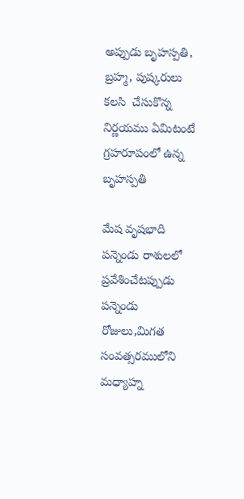అప్పుడు బృహస్పతి, బ్రహ్మ, పుష్కరులు కలసి  చేసుకొన్న నిర్ణయము ఏమిటంటే గ్రహరూపంలో ఉన్న బృహస్పతి

మేష వృషభాది పన్నెండు రాశులలో ప్రవేశించేటప్పుడు పన్నెండు రోజులు,మిగత సంవత్సరములోని  మధ్యాహ్న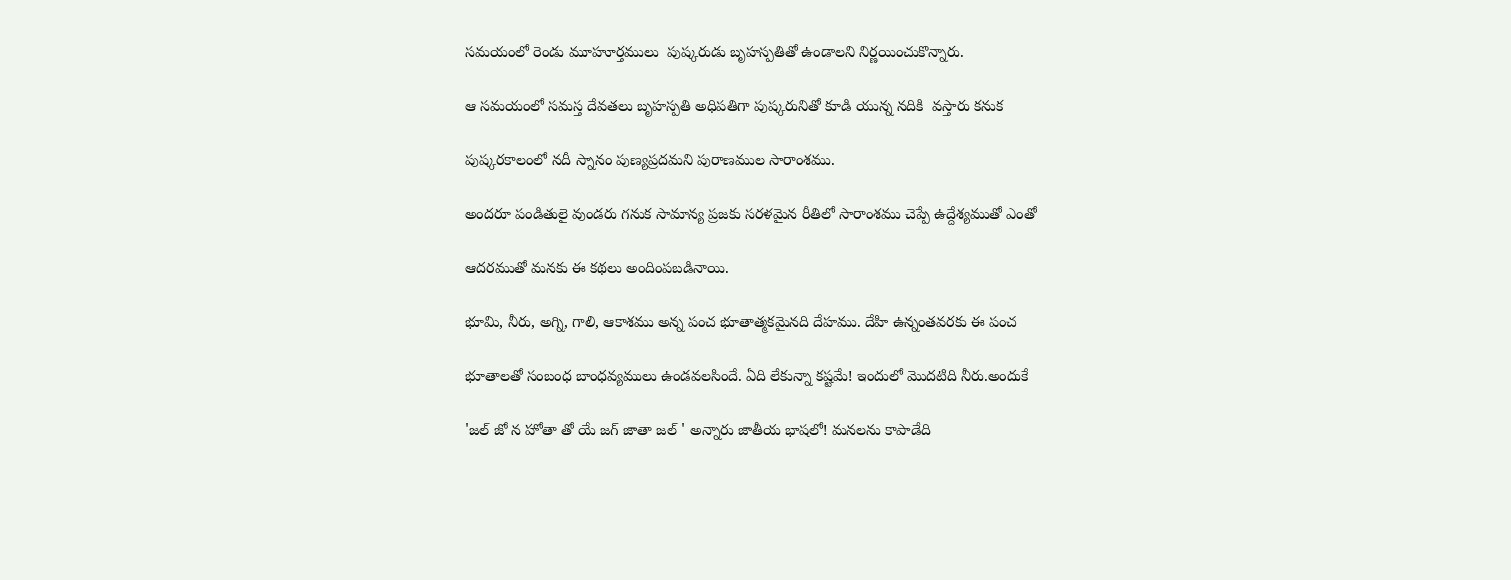సమయంలో రెండు మూహూర్తములు  పుష్కరుడు బృహస్పతితో ఉండాలని నిర్ణయించుకొన్నారు.

ఆ సమయంలో సమస్త దేవతలు బృహస్పతి అధిపతిగా పుష్కరునితో కూడి యున్న నదికి  వస్తారు కనుక

పుష్కరకాలంలో నదీ స్నానం పుణ్యప్రదమని పురాణముల సారాంశము.

అందరూ పండితులై వుండరు గనుక సామాన్య ప్రజకు సరళమైన రీతిలో సారాంశము చెప్పే ఉద్దేశ్యముతో ఎంతో

ఆదరముతో మనకు ఈ కథలు అందింపబడినాయి.

భూమి, నీరు, అగ్ని, గాలి, ఆకాశము అన్న పంచ భూతాత్మకమైనది దేహము. దేహి ఉన్నంతవరకు ఈ పంచ

భూతాలతో సంబంధ బాంధవ్యములు ఉండవలసిందే. ఏది లేకున్నా కష్టమే! ఇందులో మొదటిది నీరు.అందుకే

'జల్ జో న హోతా తో యే జగ్ జాతా జల్ ' అన్నారు జాతీయ భాషలో! మనలను కాపాడేది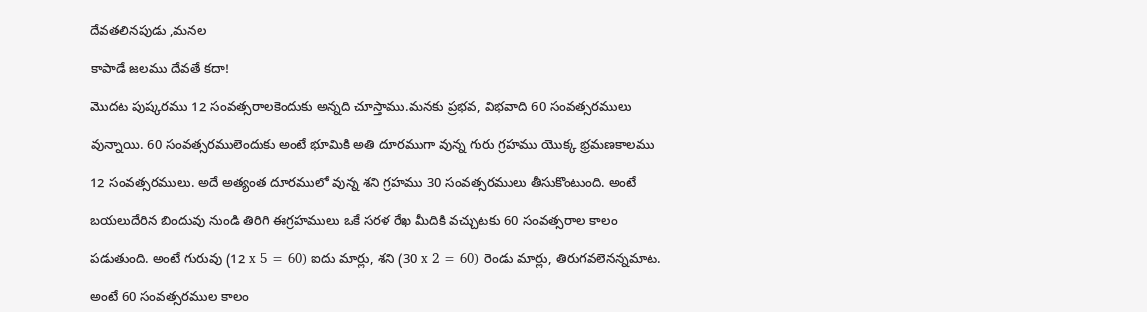దేవతలినపుడు ,మనల

కాపాడే జలము దేవతే కదా!

మొదట పుష్కరము 12 సంవత్సరాలకెందుకు అన్నది చూస్తాము.మనకు ప్రభవ, విభవాది 60 సంవత్సరములు

వున్నాయి. 60 సంవత్సరములెందుకు అంటే భూమికి అతి దూరముగా వున్న గురు గ్రహము యొక్క భ్రమణకాలము

12 సంవత్సరములు. అదే అత్యంత దూరములో వున్న శని గ్రహము 30 సంవత్సరములు తీసుకొంటుంది. అంటే

బయలుదేరిన బిందువు నుండి తిరిగి ఈగ్రహములు ఒకే సరళ రేఖ మీదికి వచ్చుటకు 60 సంవత్సరాల కాలం

పడుతుంది. అంటే గురువు (12 x 5 = 60) ఐదు మార్లు, శని (30 x 2 = 60) రెండు మార్లు, తిరుగవలెనన్నమాట.

అంటే 60 సంవత్సరముల కాలం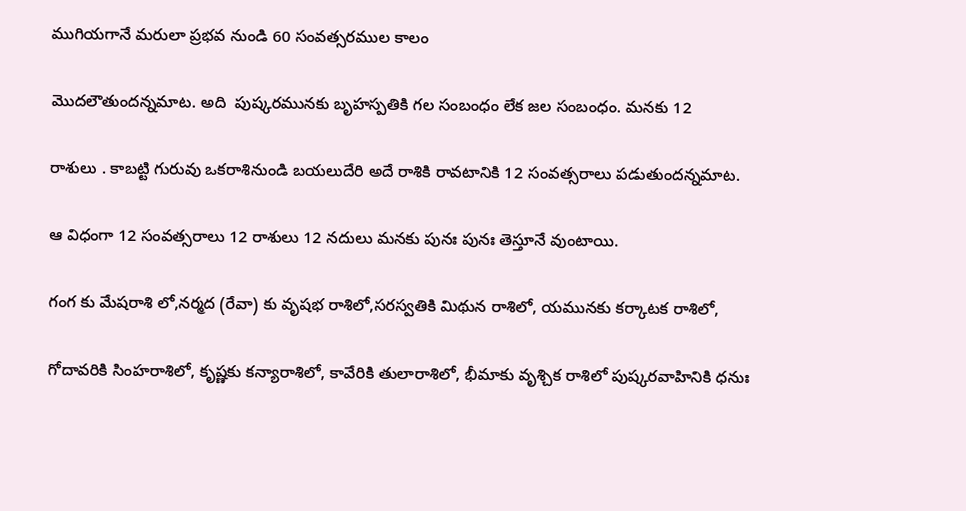ముగియగానే మరులా ప్రభవ నుండి 60 సంవత్సరముల కాలం

మొదలౌతుందన్నమాట. అది  పుష్కరమునకు బృహస్పతికి గల సంబంధం లేక జల సంబంధం. మనకు 12

రాశులు . కాబట్టి గురువు ఒకరాశినుండి బయలుదేరి అదే రాశికి రావటానికి 12 సంవత్సరాలు పడుతుందన్నమాట.

ఆ విధంగా 12 సంవత్సరాలు 12 రాశులు 12 నదులు మనకు పునః పునః తెస్తూనే వుంటాయి.

గంగ కు మేషరాశి లో,నర్మద (రేవా) కు వృషభ రాశిలో,సరస్వతికి మిథున రాశిలో, యమునకు కర్కాటక రాశిలో,

గోదావరికి సింహరాశిలో, కృష్ణకు కన్యారాశిలో, కావేరికి తులారాశిలో, భీమాకు వృశ్చిక రాశిలో పుష్కరవాహినికి ధనుః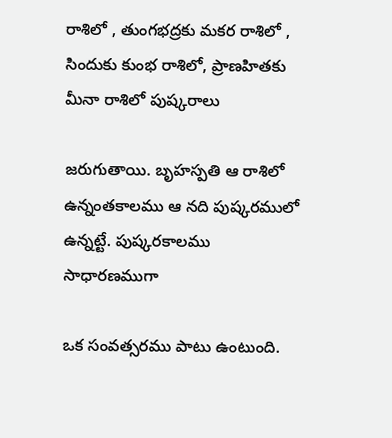రాశిలో , తుంగభద్రకు మకర రాశిలో , సిందుకు కుంభ రాశిలో, ప్రాణహితకు మీనా రాశిలో పుష్కరాలు

జరుగుతాయి. బృహస్పతి ఆ రాశిలో ఉన్నంతకాలము ఆ నది పుష్కరములో ఉన్నట్టే. పుష్కరకాలము సాధారణముగా

ఒక సంవత్సరము పాటు ఉంటుంది.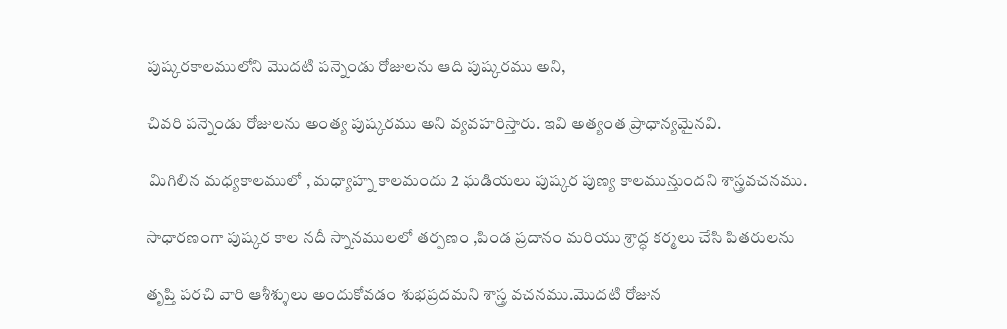పుష్కరకాలములోని మొదటి పన్నెండు రోజులను ఆది పుష్కరము అని,

చివరి పన్నెండు రోజులను అంత్య పుష్కరము అని వ్యవహరిస్తారు. ఇవి అత్యంత ప్రాధాన్యమైనవి.

 మిగిలిన మధ్యకాలములో , మధ్యాహ్న కాలమందు 2 ఘడియలు పుష్కర పుణ్య కాలమున్తుందని శాస్త్రవచనము.

సాధారణంగా పుష్కర కాల నదీ స్నానములలో తర్పణం ,పిండ ప్రదానం మరియు శ్రాద్ధ కర్మలు చేసి పితరులను

తృప్తి పరచి వారి ఆశీశ్శులు అందుకోవడం శుభప్రదమని శాస్త్ర వచనము.మొదటి రోజున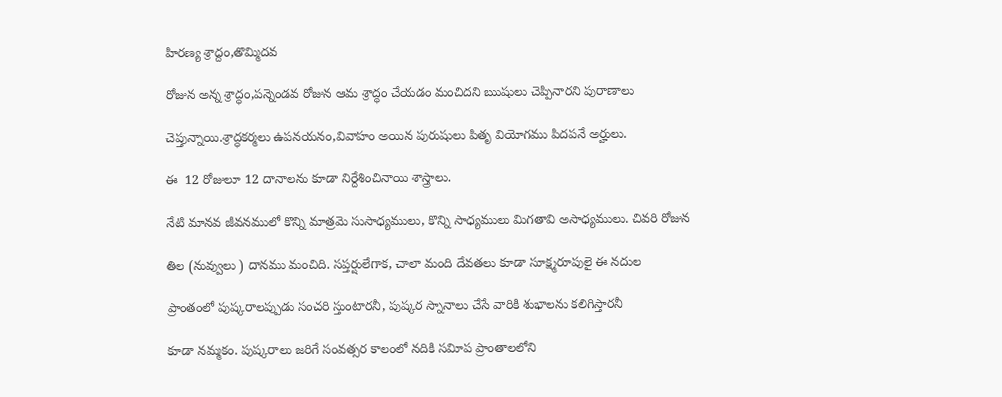హిరణ్య శ్రాద్దం,తొమ్మిదవ

రోజున అన్న శ్రాద్ధం,పన్నెండవ రోజున ఆమ శ్రాద్ధం చేయడం మంచిదని ఋషులు చెప్పినారని పురాణాలు

చెప్తున్నాయి.శ్రాద్ధకర్మలు ఉపనయనం,వివాహం అయిన పురుషులు పితృ వియోగము పిదపనే అర్హులు.

ఈ  12 రోజులూ 12 దానాలను కూడా నిర్దేశించినాయి శాస్త్రాలు.

నేటి మానవ జీవనములో కొన్ని మాత్రమె సుసాధ్యములు, కొన్ని సాధ్యములు మిగతావి అసాధ్యములు. చివరి రోజున

తిల (నువ్వులు ) దానము మంచిది. సప్తర్షులేగాక, చాలా మంది దేవతలు కూడా సూక్ష్మరూపులై ఈ నదుల

ప్రాంతంలో పుష్కరాలప్పుడు సంచరి స్తుంటారనీ, పుష్కర స్నానాలు చేసే వారికి శుభాలను కలిగిస్తారనీ

కూడా నమ్మకం. పుష్కరాలు జరిగే సంవత్సర కాలంలో నదికి సవిూప ప్రాంతాలలోని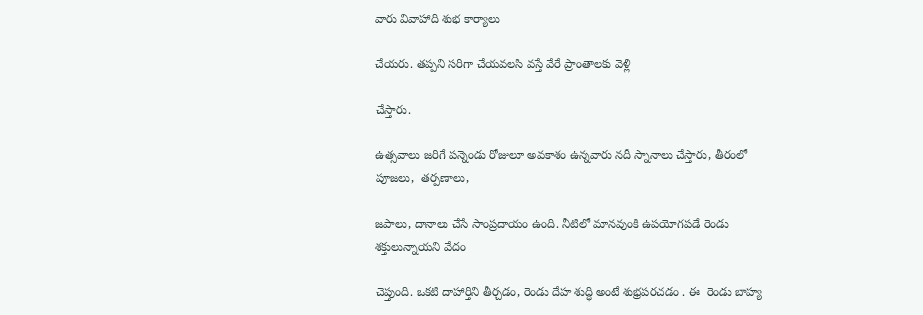వారు వివాహాది శుభ కార్యాలు

చేయరు. తప్పని సరిగా చేయవలసి వస్తే వేరే ప్రాంతాలకు వెళ్లి

చేస్తారు.

ఉత్సవాలు జరిగే పన్నెండు రోజులూ అవకాశం ఉన్నవారు నదీ స్నానాలు చేస్తారు, తీరంలో పూజలు,  తర్పణాలు,

జపాలు, దానాలు చేసే సాంప్రదాయం ఉంది. నీటిలో మానవుంకి ఉపయోగపడే రెండు శక్తులున్నాయని వేదం

చెప్తుంది. ఒకటి దాహార్తిని తీర్చడం, రెండు దేహ శుద్ధి అంటే శుభ్రపరచడం . ఈ  రెండు బాహ్య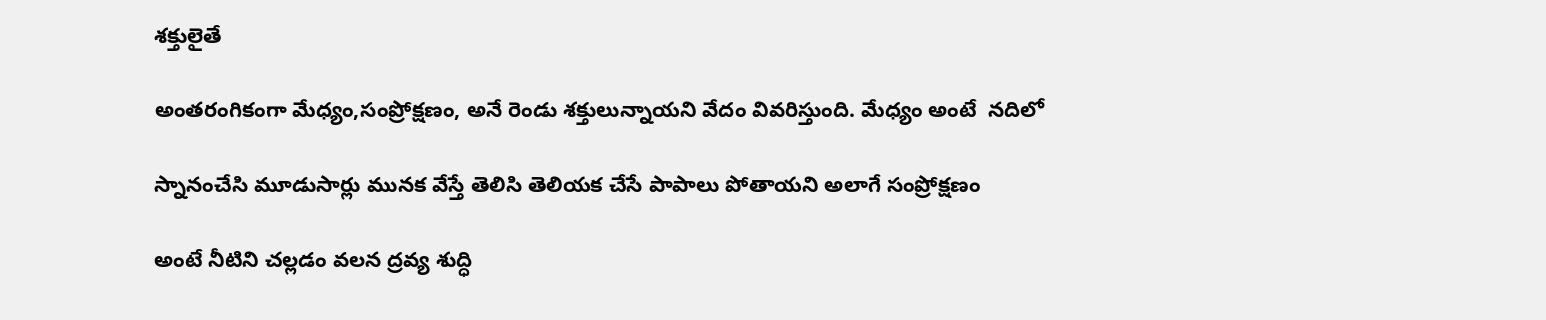శక్తులైతే

అంతరంగికంగా మేధ్యం,సంప్రోక్షణం, అనే రెండు శక్తులున్నాయని వేదం వివరిస్తుంది. మేధ్యం అంటే  నదిలో

స్నానంచేసి మూడుసార్లు మునక వేస్తే తెలిసి తెలియక చేసే పాపాలు పోతాయని అలాగే సంప్రోక్షణం

అంటే నీటిని చల్లడం వలన ద్రవ్య శుద్ధి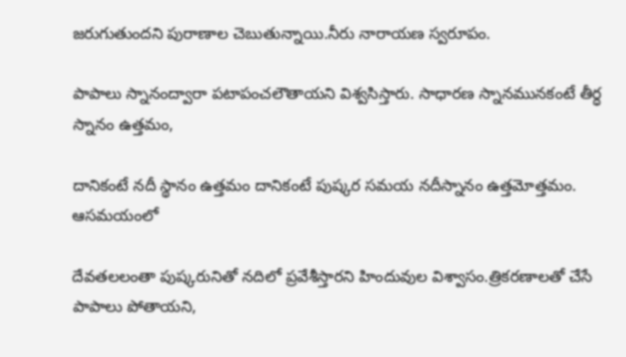జరుగుతుందని పురాణాల చెబుతున్నాయి.నీరు నారాయణ స్వరూపం.

పాపాలు స్నానంద్వారా పటాపంచలౌతాయని విశ్వసిస్తారు. సాధారణ స్నానమునకంటే తీర్ధ స్నానం ఉత్తమం,

దానికంటే నదీ స్థానం ఉత్తమం దానికంటే పుష్కర సమయ నదీస్నానం ఉత్తమోత్తమం. ఆసమయంలో

దేవతలలంతా పుష్కరునితో నదిలో ప్రవేశీస్తారని హిందువుల విశ్వాసం.త్రికరణాలతో చేసే పాపాలు పోతాయని,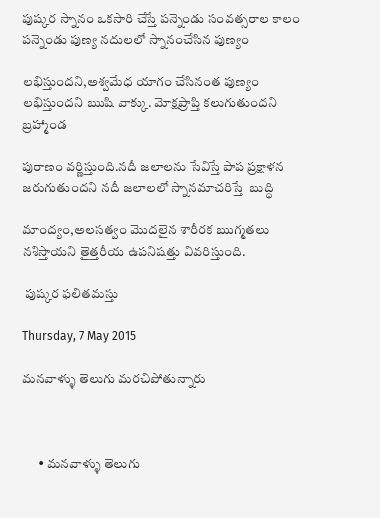పుష్కర స్నానం ఒకసారి చేస్తే పన్నెండు సంవత్సరాల కాలం పన్నెండు పుణ్య నదులలో స్నానంచేసిన పుణ్యం

లభిస్తుందని,అశ్వమేధ యాగం చేసినంత పుణ్యం లభిస్తుందని ఋషి వాక్కు. మోక్షప్రాప్తి కలుగుతుందని బ్రహ్మాండ

పురాణం వర్ణిస్తుంది.నదీ జలాలను సేవిస్తే పాప ప్రక్షాళన జరుగుతుందని నదీ జలాలలో స్నానమాచరిస్తే  బుద్ధి

మాంద్యం,అలసత్వం మొదలైన శారీరక ఋగ్మతలు నశిస్తాయని తైత్తరీయ ఉపనిషత్తు వివరిస్తుంది.

 పుష్కర ఫలితమస్తు

Thursday, 7 May 2015

మనవాళ్ళు తెలుగు మరచిపోతున్నారు



      • మనవాళ్ళు తెలుగు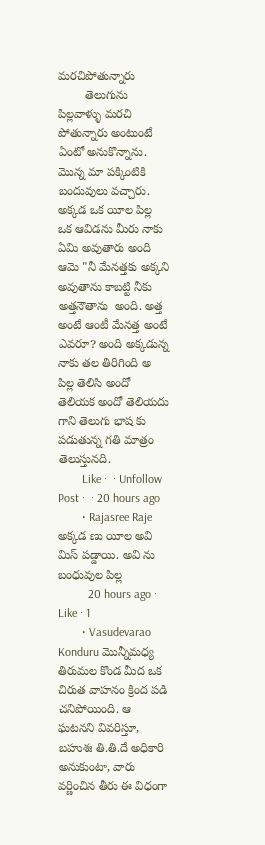మరచిపోతున్నారు
        తెలుగును  పిల్లవాళ్ళు మరచి పోతున్నారు అంటుంటే ఏంటో అనుకొన్నాను. మొన్న మా పక్కింటికి బందువులు వచ్చారు. అక్కడ ఒక యీల పిల్ల ఒక ఆవిడను మీరు నాకు ఏమి అవుతారు అంది ఆమె "నీ మేనత్తకు అక్కని అవుతాను కాబట్టి నీకు అత్తనౌతాను  అంది. అత్త అంటే ఆంటీ మేనత్త అంటే ఎవరూ? అంది అక్కడున్న నాకు తల తిరిగింది అ పిల్ల తెలిసి అందో తెలియక అందో తెలియదు గాని తెలుగు భాష కు పడుతున్న గతి మాత్రం తెలుస్తునది.
        Like ·  · Unfollow Post ·  · 20 hours ago
        • Rajasree Raje అక్కడ ణు యీల అవి మిస్ పడ్డాయి. అవి ను బంధువుల పిల్ల
          20 hours ago · Like · 1
        • Vasudevarao Konduru మొన్నీమధ్య తిరుమల కొండ మీద ఒక చిరుత వాహనం క్రింద పడి చనిపోయింది. ఆ ఘటనని వివరిస్తూ, బహుశః తి.తి.దే అధికారి అనుకుంటా, వారు వర్ణించిన తీరు ఈ విధంగా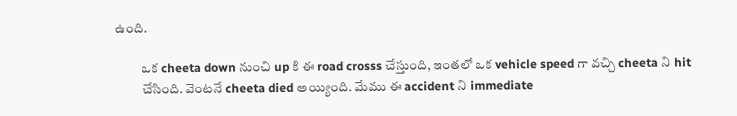ఉంది.

          ఒక cheeta down నుంచి up కి ఈ road crosss చేస్తుంది, ఇంతలో ఒక vehicle speed గా వచ్చి cheeta ని hit
          చేసింది. వెంటనే cheeta died అయ్యింది. మేము ఈ accident ని immediate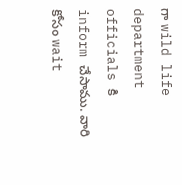గా wild life department officials కి inform చేసాము. వారి కోసం wait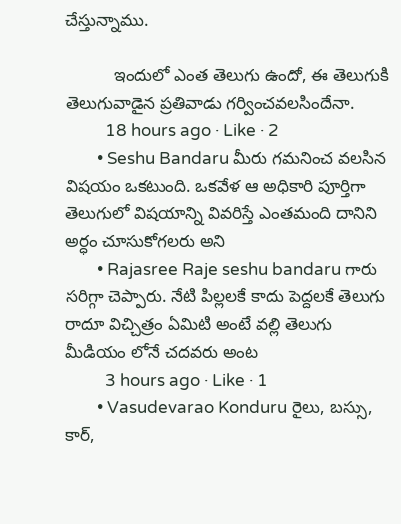చేస్తున్నాము.

          ఇందులో ఎంత తెలుగు ఉందో, ఈ తెలుగుకి తెలుగువాడైన ప్రతివాడు గర్వించవలసిందేనా.
          18 hours ago · Like · 2
        • Seshu Bandaru మీరు గమనించ వలసిన విషయం ఒకటుంది. ఒకవేళ ఆ అధికారి పూర్తిగా తెలుగులో విషయాన్ని వివరిస్తే ఎంతమంది దానిని అర్ధం చూసుకోగలరు అని
        • Rajasree Raje seshu bandaru గారు సరిగ్గా చెప్పారు. నేటి పిల్లలకే కాదు పెద్దలకే తెలుగు రాదూ విచ్చిత్రం ఏమిటి అంటే వల్లి తెలుగు మీడియం లోనే చదవరు అంట
          3 hours ago · Like · 1
        • Vasudevarao Konduru రైలు, బస్సు, కార్,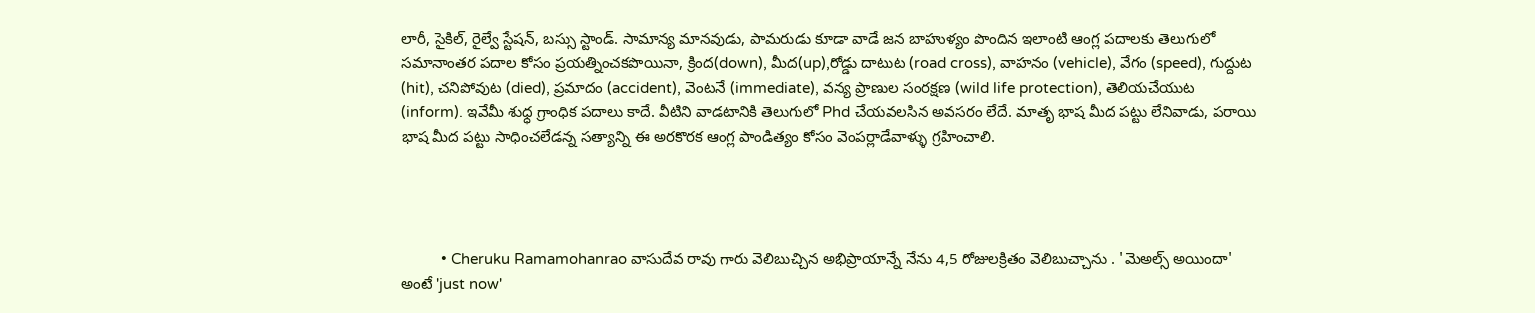లారీ, సైకిల్, రైల్వే స్టేషన్, బస్సు స్టాండ్. సామాన్య మానవుడు, పామరుడు కూడా వాడే జన బాహుళ్యం పొందిన ఇలాంటి ఆంగ్ల పదాలకు తెలుగులో సమానాంతర పదాల కోసం ప్రయత్నించకపొయినా, క్రింద(down), మీద(up),రోడ్డు దాటుట (road cross), వాహనం (vehicle), వేగం (speed), గుద్దుట (hit), చనిపోవుట (died), ప్రమాదం (accident), వెంటనే (immediate), వన్య ప్రాణుల సంరక్షణ (wild life protection), తెలియచేయుట (inform). ఇవేమీ శుధ్ధ గ్రాంధిక పదాలు కాదే. వీటిని వాడటానికి తెలుగులో Phd చేయవలసిన అవసరం లేదే. మాతృ భాష మీద పట్టు లేనివాడు, పరాయి భాష మీద పట్టు సాధించలేడన్న సత్యాన్ని ఈ అరకొరక ఆంగ్ల పాండిత్యం కోసం వెంపర్లాడేవాళ్ళు గ్రహించాలి.




          • Cheruku Ramamohanrao వాసుదేవ రావు గారు వెలిబుచ్చిన అభిప్రాయాన్నే నేను 4,5 రోజులక్రితం వెలిబుచ్చాను . 'మెఅల్స్ అయిందా' అంటే 'just now'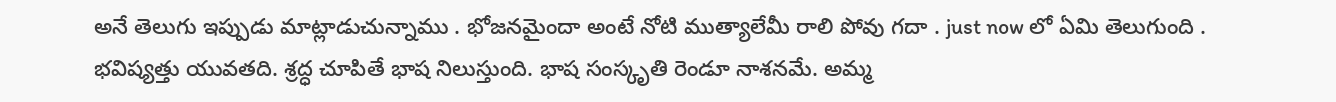అనే తెలుగు ఇప్పుడు మాట్లాడుచున్నాము . భోజనమైందా అంటే నోటి ముత్యాలేమీ రాలి పోవు గదా . just now లో ఏమి తెలుగుంది . భవిష్యత్తు యువతది. శ్రద్ధ చూపితే భాష నిలుస్తుంది. భాష సంస్కృతి రెండూ నాశనమే. అమ్మ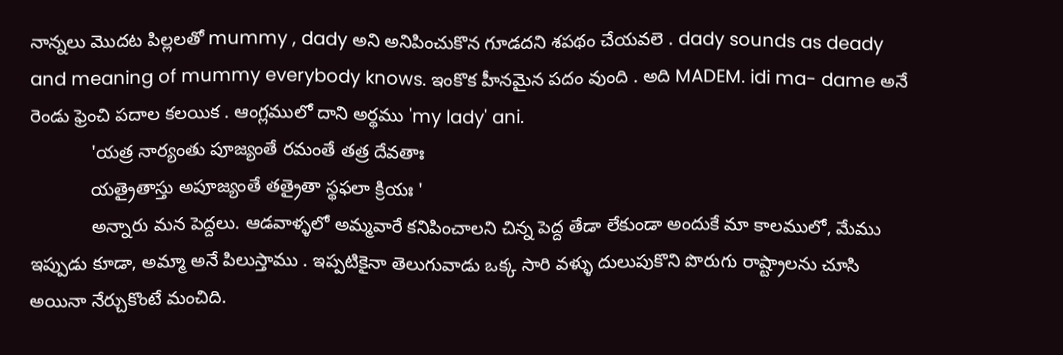నాన్నలు మొదట పిల్లలతో mummy , dady అని అనిపించుకొన గూడదని శపథం చేయవలె . dady sounds as deady and meaning of mummy everybody knows. ఇంకొక హీనమైన పదం వుంది . అది MADEM. idi ma- dame అనే రెండు ఫ్రెంచి పదాల కలయిక . ఆంగ్లములో దాని అర్థము 'my lady' ani.
            'యత్ర నార్యంతు పూజ్యంతే రమంతే తత్ర దేవతాః
            యత్రైతాస్తు అపూజ్యంతే తత్రైతా స్థఫలా క్రియః '
            అన్నారు మన పెద్దలు. ఆడవాళ్ళలో అమ్మవారే కనిపించాలని చిన్న పెద్ద తేడా లేకుండా అందుకే మా కాలములో, మేము ఇప్పుడు కూడా, అమ్మా అనే పిలుస్తాము . ఇప్పటికైనా తెలుగువాడు ఒక్క సారి వళ్ళు దులుపుకొని పొరుగు రాష్ట్రాలను చూసి అయినా నేర్చుకొంటే మంచిది.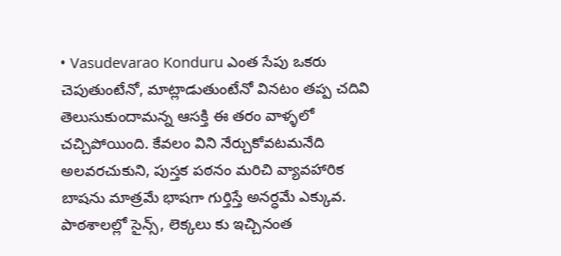• Vasudevarao Konduru ఎంత సేపు ఒకరు చెపుతుంటేనో, మాట్లాడుతుంటేనో వినటం తప్ప చదివి తెలుసుకుందామన్న ఆసక్తి ఈ తరం వాళ్ళలో చచ్చిపోయింది. కేవలం విని నేర్చుకోవటమనేది అలవరచుకుని, పుస్తక పఠనం మరిచి వ్యావహారిక బాషను మాత్రమే భాషగా గుర్తిస్తే అనర్ధమే ఎక్కువ. పాఠశాలల్లో సైన్స్, లెక్కలు కు ఇచ్చినంత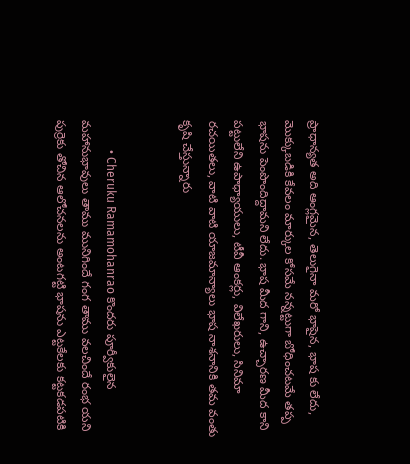ప్రాధాన్యత అది ఆంగ్లమైన, తెలుగైనా మరో భాషైన, భాష కు లేదు, మొక్కుబడికి కేవలం మార్కుల కోసమే నన్నట్టుగా బోధించటమే తప్ప భాషను పెంపొందిద్దామని లేదు. భాష మీద గాని, ఉచ్చారణ మీద కాని పట్టులేని ఉపాధ్యాయులు, టీవీ ఆంకర్లు, విలేఖరులు, సినిమా రచయితలు, వాటి వాటి యాజమాన్యాలు భాష నాశనానికి తమ వంతు కృషి చేస్తున్నారు


          • Cheruku Ramamohanrao కొందరు పూర్వీకులైన మహానుభావులు తాము మునిగిందే గంగ తాము వలచిందే రంభ యని పుర్రెకు తోచిన ఆలోచనలను అంటగట్టి భాషను ఎట్టకేలకు కట్టకడపటికి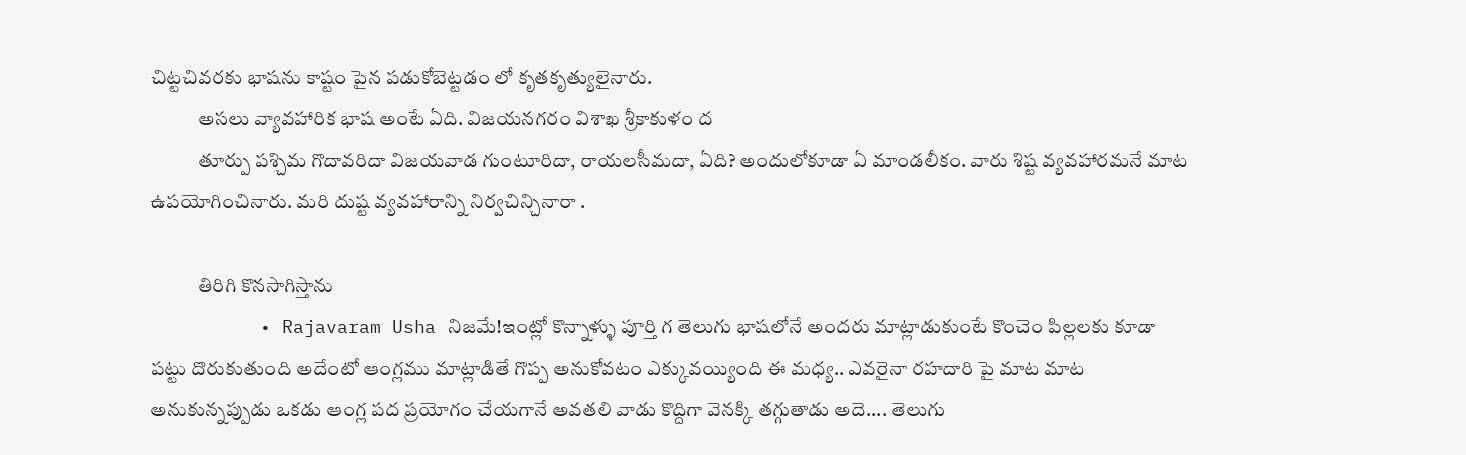చిట్టచివరకు భాషను కాష్టం పైన పడుకోబెట్టడం లో కృతకృత్యులైనారు.
            అసలు వ్యావహారిక భాష అంటే ఏది. విజయనగరం విశాఖ శ్రీకాకుళం ద
            తూర్పు పశ్చిమ గొదావరిదా విజయవాడ గుంటూరిదా, రాయలసీమదా, ఏది? అందులోకూడా ఏ మాండలీకం. వారు శిష్ట వ్యవహారమనే మాట ఉపయోగించినారు. మరి దుష్ట వ్యవహారాన్ని నిర్వచిన్చినారా .

            తిరిగి కొనసాగిస్తాను
          • Rajavaram Usha నిజమే!ఇంట్లో కొన్నాళ్ళు పూర్తి గ తెలుగు భాషలోనే అందరు మాట్లాడుకుంటే కొంచెం పిల్లలకు కూడా పట్టు దొరుకుతుంది అదేంటో ఆంగ్లము మాట్లాడితే గొప్ప అనుకోవటం ఎక్కువయ్యింది ఈ మధ్య.. ఎవరైనా రహదారి పై మాట మాట అనుకున్నప్పుడు ఒకడు ఆంగ్ల పద ప్రయోగం చేయగానే అవతలి వాడు కొద్దిగా వెనక్కి తగ్గుతాడు అదె.... తెలుగు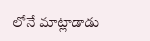లోనే మాట్లాడాడు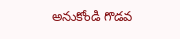అనుకోండి గొడవ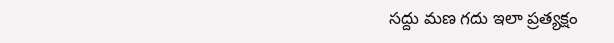సద్దు మణ గదు ఇలా ప్రత్యక్షం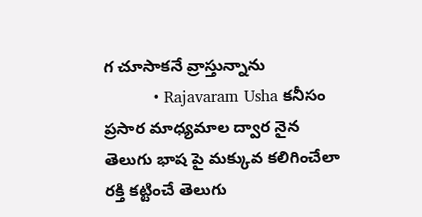గ చూసాకనే వ్రాస్తున్నాను
          • Rajavaram Usha కనీసం ప్రసార మాధ్యమాల ద్వార నైన తెలుగు భాష పై మక్కువ కలిగించేలా రక్తి కట్టించే తెలుగు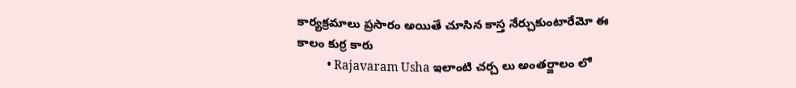కార్యక్రమాలు ప్రసారం అయితే చూసిన కాస్త నేర్చుకుంటారేమో ఈ కాలం కుర్ర కారు
          • Rajavaram Usha ఇలాంటి చర్చ లు అంతర్జాలం లో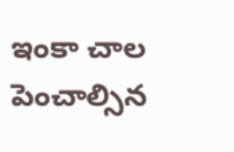ఇంకా చాల పెంచాల్సిన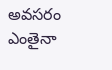అవసరం ఎంతైనా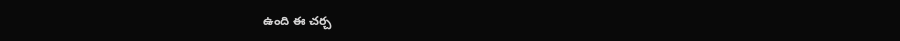ఉంది ఈ చర్చ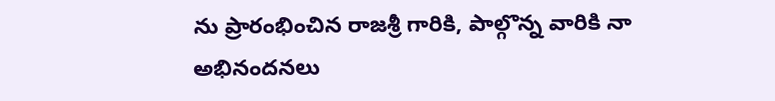ను ప్రారంభించిన రాజశ్రీ గారికి, పాల్గొన్న వారికి నా అభినందనలు